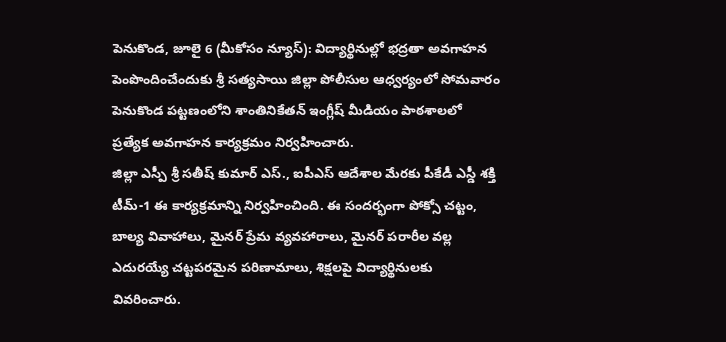పెనుకొండ, జూలై 6 (మీకోసం న్యూస్): విద్యార్థినుల్లో భద్రతా అవగాహన పెంపొందించేందుకు శ్రీ సత్యసాయి జిల్లా పోలీసుల ఆధ్వర్యంలో సోమవారం పెనుకొండ పట్టణంలోని శాంతినికేతన్ ఇంగ్లీష్ మీడియం పాఠశాలలో ప్రత్యేక అవగాహన కార్యక్రమం నిర్వహించారు.
జిల్లా ఎస్పీ శ్రీ సతీష్ కుమార్ ఎస్., ఐపీఎస్ ఆదేశాల మేరకు పీకేడీ ఎస్డీ శక్తి టీమ్-1 ఈ కార్యక్రమాన్ని నిర్వహించింది. ఈ సందర్భంగా పోక్సో చట్టం, బాల్య వివాహాలు, మైనర్ ప్రేమ వ్యవహారాలు, మైనర్ పరారీల వల్ల ఎదురయ్యే చట్టపరమైన పరిణామాలు, శిక్షలపై విద్యార్థినులకు వివరించారు.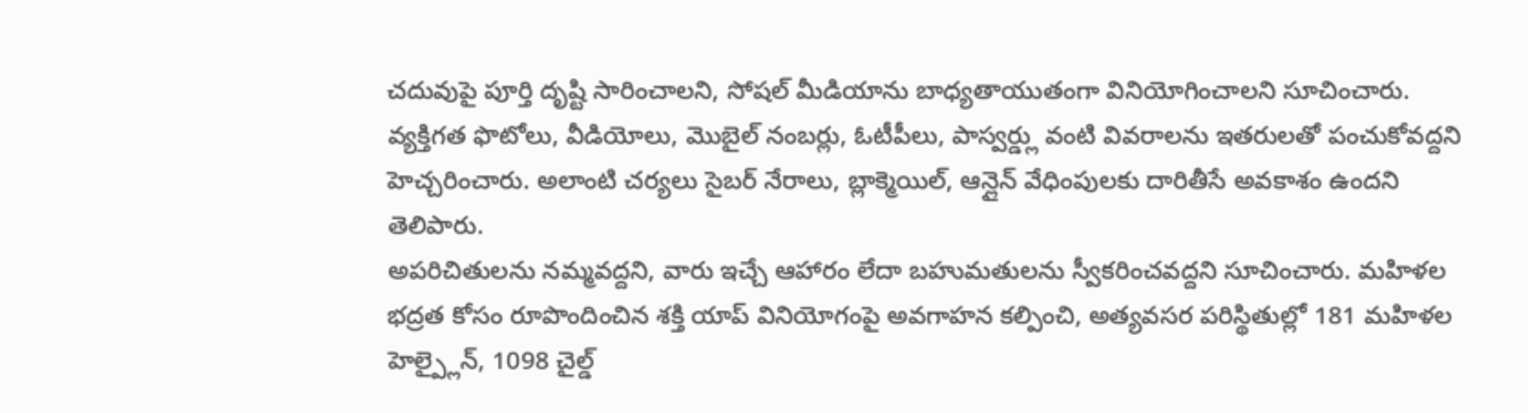చదువుపై పూర్తి దృష్టి సారించాలని, సోషల్ మీడియాను బాధ్యతాయుతంగా వినియోగించాలని సూచించారు. వ్యక్తిగత ఫొటోలు, వీడియోలు, మొబైల్ నంబర్లు, ఓటీపీలు, పాస్వర్డ్లు వంటి వివరాలను ఇతరులతో పంచుకోవద్దని హెచ్చరించారు. అలాంటి చర్యలు సైబర్ నేరాలు, బ్లాక్మెయిల్, ఆన్లైన్ వేధింపులకు దారితీసే అవకాశం ఉందని తెలిపారు.
అపరిచితులను నమ్మవద్దని, వారు ఇచ్చే ఆహారం లేదా బహుమతులను స్వీకరించవద్దని సూచించారు. మహిళల భద్రత కోసం రూపొందించిన శక్తి యాప్ వినియోగంపై అవగాహన కల్పించి, అత్యవసర పరిస్థితుల్లో 181 మహిళల హెల్ప్లైన్, 1098 చైల్డ్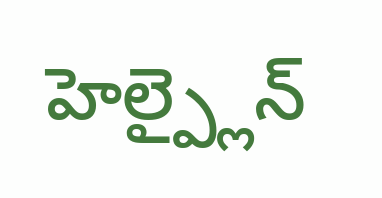హెల్ప్లైన్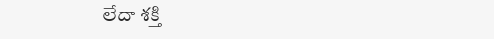లేదా శక్తి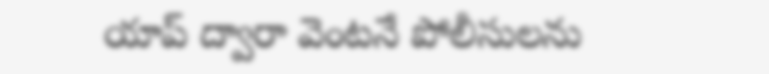యాప్ ద్వారా వెంటనే పోలీసులను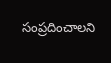సంప్రదించాలని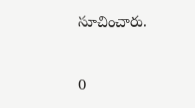సూచించారు.


0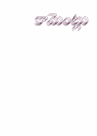కామెంట్లు